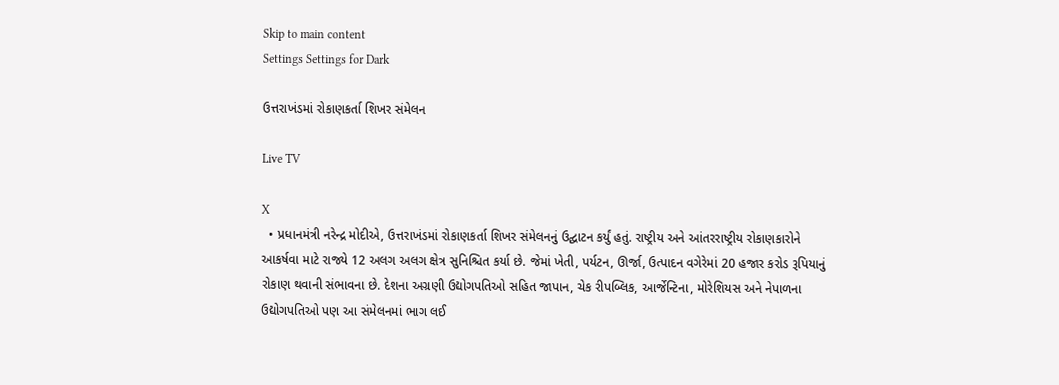Skip to main content
Settings Settings for Dark

ઉત્તરાખંડમાં રોકાણકર્તા શિખર સંમેલન

Live TV

X
  • પ્રધાનમંત્રી નરેન્દ્ર મોદીએ, ઉત્તરાખંડમાં રોકાણકર્તા શિખર સંમેલનનું ઉદ્ઘાટન કર્યું હતું. રાષ્ટ્રીય અને આંતરરાષ્ટ્રીય રોકાણકારોને આકર્ષવા માટે રાજ્યે 12 અલગ અલગ ક્ષેત્ર સુનિશ્ચિત કર્યા છે. જેમાં ખેતી, પર્યટન, ઊર્જા, ઉત્પાદન વગેરેમાં 20 હજાર કરોડ રૂપિયાનું રોકાણ થવાની સંભાવના છે. દેશના અગ્રણી ઉદ્યોગપતિઓ સહિત જાપાન, ચેક રીપબ્લિક, આર્જેન્ટિના, મોરેશિયસ અને નેપાળના ઉદ્યોગપતિઓ પણ આ સંમેલનમાં ભાગ લઈ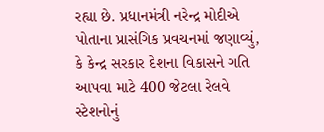રહ્યા છે. પ્રધાનમંત્રી નરેન્દ્ર મોદીએ પોતાના પ્રાસંગિક પ્રવચનમાં જણાવ્યું, કે કેન્દ્ર સરકાર દેશના વિકાસને ગતિ આપવા માટે 400 જેટલા રેલવે સ્ટેશનોનું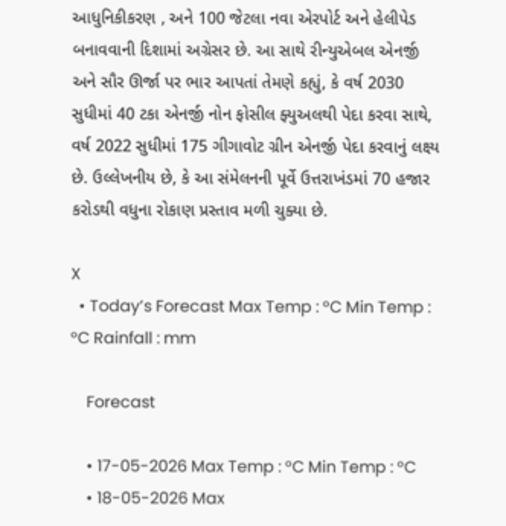આધુનિકીકરણ , અને 100 જેટલા નવા એરપોર્ટ અને હેલીપેડ બનાવવાની દિશામાં અગ્રેસર છે. આ સાથે રીન્યુએબલ એનર્જી અને સૌર ઊર્જા પર ભાર આપતાં તેમણે કહ્યું, કે વર્ષ 2030 સુધીમાં 40 ટકા એનર્જી નોન ફોસીલ ફ્યુઅલથી પેદા કરવા સાથે, વર્ષ 2022 સુધીમાં 175 ગીગાવોટ ગ્રીન એનર્જી પેદા કરવાનું લક્ષ્ય છે. ઉલ્લેખનીય છે, કે આ સંમેલનની પૂર્વે ઉત્તરાખંડમાં 70 હજાર કરોડથી વધુના રોકાણ પ્રસ્તાવ મળી ચુક્યા છે.

X
  • Today’s Forecast Max Temp : °C Min Temp : °C Rainfall : mm

    Forecast

    • 17-05-2026 Max Temp : °C Min Temp : °C
    • 18-05-2026 Max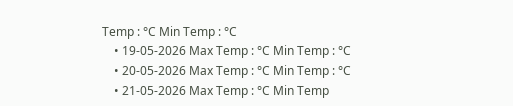Temp : °C Min Temp : °C
    • 19-05-2026 Max Temp : °C Min Temp : °C
    • 20-05-2026 Max Temp : °C Min Temp : °C
    • 21-05-2026 Max Temp : °C Min Temp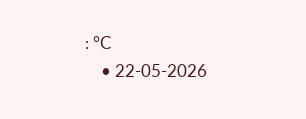: °C
    • 22-05-2026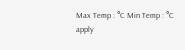Max Temp : °C Min Temp : °C
apply